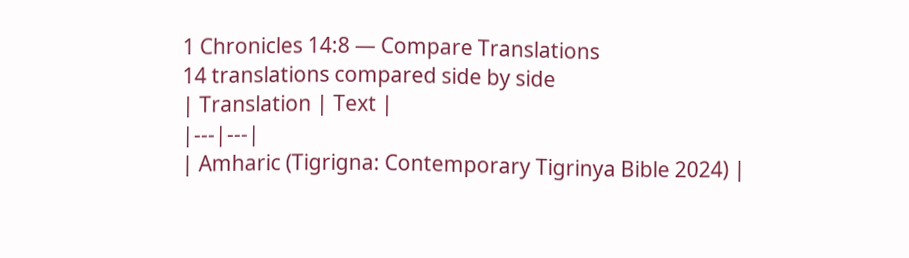1 Chronicles 14:8 — Compare Translations
14 translations compared side by side
| Translation | Text |
|---|---|
| Amharic (Tigrigna: Contemporary Tigrinya Bible 2024) |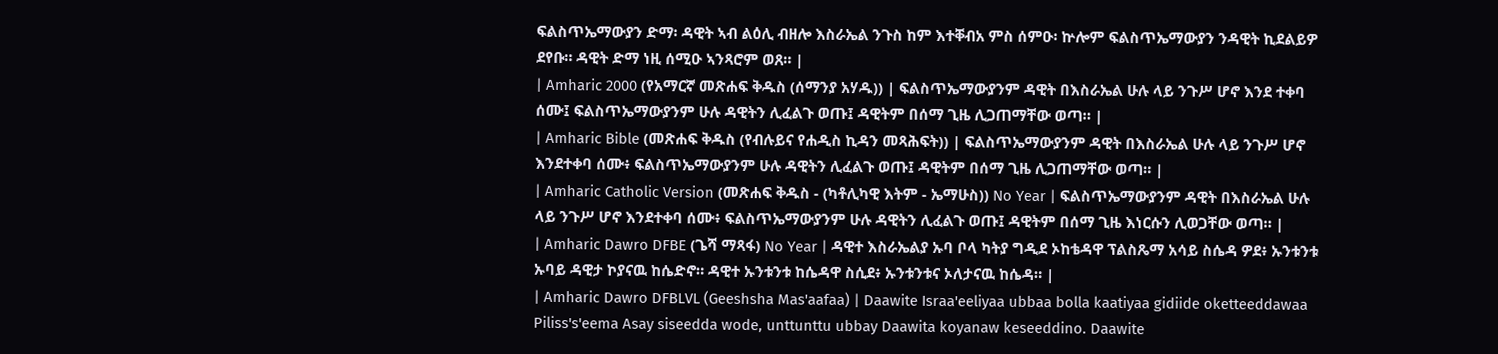ፍልስጥኤማውያን ድማ፡ ዳዊት ኣብ ልዕሊ ብዘሎ እስራኤል ንጉስ ከም እተቐብአ ምስ ሰምዑ፡ ኵሎም ፍልስጥኤማውያን ንዳዊት ኪደልይዎ ደየቡ። ዳዊት ድማ ነዚ ሰሚዑ ኣንጻሮም ወጸ። |
| Amharic 2000 (የአማርኛ መጽሐፍ ቅዱስ (ሰማንያ አሃዱ)) | ፍልስጥኤማውያንም ዳዊት በእስራኤል ሁሉ ላይ ንጉሥ ሆኖ እንደ ተቀባ ሰሙ፤ ፍልስጥኤማውያንም ሁሉ ዳዊትን ሊፈልጉ ወጡ፤ ዳዊትም በሰማ ጊዜ ሊጋጠማቸው ወጣ። |
| Amharic Bible (መጽሐፍ ቅዱስ (የብሉይና የሐዲስ ኪዳን መጻሕፍት)) | ፍልስጥኤማውያንም ዳዊት በእስራኤል ሁሉ ላይ ንጉሥ ሆኖ እንደተቀባ ሰሙ፥ ፍልስጥኤማውያንም ሁሉ ዳዊትን ሊፈልጉ ወጡ፤ ዳዊትም በሰማ ጊዜ ሊጋጠማቸው ወጣ። |
| Amharic Catholic Version (መጽሐፍ ቅዱስ - (ካቶሊካዊ እትም - ኤማሁስ)) No Year | ፍልስጥኤማውያንም ዳዊት በእስራኤል ሁሉ ላይ ንጉሥ ሆኖ እንደተቀባ ሰሙ፥ ፍልስጥኤማውያንም ሁሉ ዳዊትን ሊፈልጉ ወጡ፤ ዳዊትም በሰማ ጊዜ እነርሱን ሊወጋቸው ወጣ። |
| Amharic Dawro DFBE (ጌሻ ማጻፋ) No Year | ዳዊተ እስራኤልያ ኡባ ቦላ ካትያ ግዲደ ኦከቴዳዋ ፕልስጼማ አሳይ ስሴዳ ዎደ፥ ኡንቱንቱ ኡባይ ዳዊታ ኮያናዉ ከሴድኖ። ዳዊተ ኡንቱንቱ ከሴዳዋ ስሲደ፥ ኡንቱንቱና ኦለታናዉ ከሴዳ። |
| Amharic Dawro DFBLVL (Geeshsha Mas'aafaa) | Daawite Israa'eeliyaa ubbaa bolla kaatiyaa gidiide oketteeddawaa Piliss's'eema Asay siseedda wode, unttunttu ubbay Daawita koyanaw keseeddino. Daawite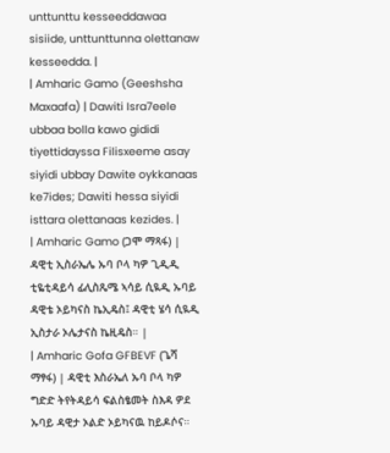unttunttu kesseeddawaa sisiide, unttunttunna olettanaw kesseedda. |
| Amharic Gamo (Geeshsha Maxaafa) | Dawiti Isra7eele ubbaa bolla kawo gididi tiyettidayssa Filisxeeme asay siyidi ubbay Dawite oykkanaas ke7ides; Dawiti hessa siyidi isttara olettanaas kezides. |
| Amharic Gamo (ጋሞ ማጻፋ) | ዳዊቲ ኢስራኤሌ ኡባ ቦላ ካዎ ጊዲዲ ቲዬቲዳይሳ ፊሊስጼሜ ኣሳይ ሲዪዲ ኡባይ ዳዊቴ ኦይካናስ ኬኢዴስ፤ ዳዊቲ ሄሳ ሲዪዲ ኢስታራ ኦሌታናስ ኬዚዴስ። |
| Amharic Gofa GFBEVF (ጌሻ ማፃፋ) | ዳዊቲ እስራኤለ ኡባ ቦላ ካዎ ግድድ ትየትዳይሳ ፍልስፄመት ስእዳ ዎደ ኡባይ ዳዊታ ኦልድ ኦይካናዉ ከይዶሶና።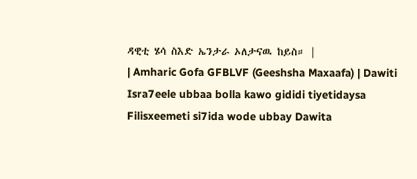ዳዊቲ ሄሳ ስእድ ኤንታራ ኦለታናዉ ከይስ። |
| Amharic Gofa GFBLVF (Geeshsha Maxaafa) | Dawiti Isra7eele ubbaa bolla kawo gididi tiyetidaysa Filisxeemeti si7ida wode ubbay Dawita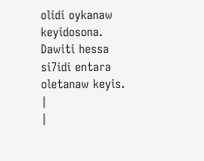olidi oykanaw keyidosona. Dawiti hessa si7idi entara oletanaw keyis. |
|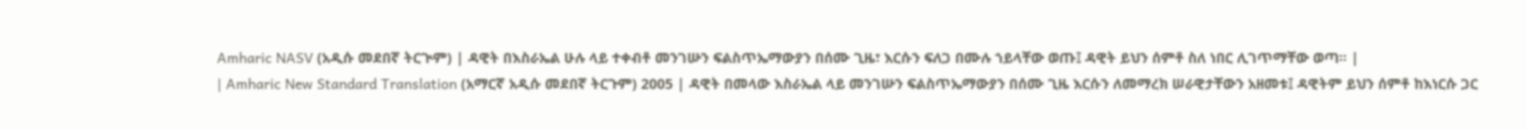Amharic NASV (አዲሱ መደበኛ ትርጒም) | ዳዊት በእስራኤል ሁሉ ላይ ተቀብቶ መንገሡን ፍልስጥኤማውያን በሰሙ ጊዜ፣ እርሱን ፍለጋ በሙሉ ኀይላቸው ወጡ፤ ዳዊት ይህን ሰምቶ ስለ ነበር ሊገጥማቸው ወጣ። |
| Amharic New Standard Translation (አማርኛ አዲሱ መደበኛ ትርጉም) 2005 | ዳዊት በመላው እስራኤል ላይ መንገሡን ፍልስጥኤማውያን በሰሙ ጊዜ እርሱን ለመማረክ ሠራዊታቸውን አዘመቱ፤ ዳዊትም ይህን ሰምቶ ከእነርሱ ጋር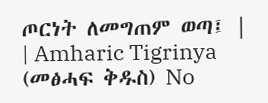ጦርነት ለመግጠም ወጣ፤ |
| Amharic Tigrinya (መፅሓፍ ቅዱስ) No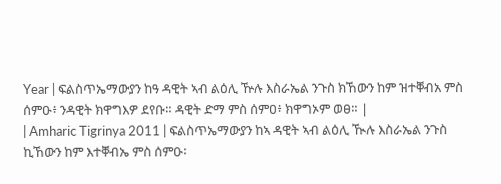Year | ፍልስጥኤማውያን ከዓ ዳዊት ኣብ ልዕሊ ዅሉ እስራኤል ንጉስ ክኸውን ከም ዝተቐብአ ምስ ሰምዑ፥ ንዳዊት ክዋግእዎ ደየቡ። ዳዊት ድማ ምስ ሰምዐ፥ ክዋግኦም ወፀ። |
| Amharic Tigrinya 2011 | ፍልስጥኤማውያን ከኣ ዳዊት ኣብ ልዕሊ ዂሉ እስራኤል ንጉስ ኪኸውን ከም እተቐብኤ ምስ ሰምዑ፡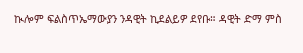ኲሎም ፍልስጥኤማውያን ንዳዊት ኪደልይዎ ደየቡ። ዳዊት ድማ ምስ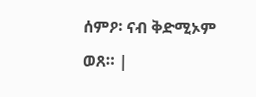ሰምዖ፡ ናብ ቅድሚኦም ወጸ። |